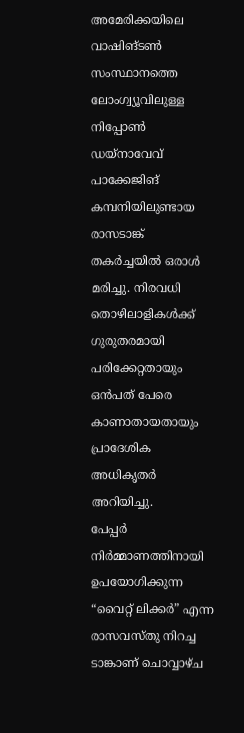അമേരിക്കയിലെ വാഷിങ്ടൺ സംസ്ഥാനത്തെ ലോംഗ്വ്യൂവിലുള്ള നിപ്പോൺ ഡയ്നാവേവ് പാക്കേജിങ് കമ്പനിയിലുണ്ടായ രാസടാങ്ക് തകർച്ചയിൽ ഒരാൾ മരിച്ചു. നിരവധി തൊഴിലാളികൾക്ക് ഗുരുതരമായി പരിക്കേറ്റതായും ഒൻപത് പേരെ കാണാതായതായും പ്രാദേശിക അധികൃതർ അറിയിച്ചു.
പേപ്പർ നിർമ്മാണത്തിനായി ഉപയോഗിക്കുന്ന “വൈറ്റ് ലിക്കർ” എന്ന രാസവസ്തു നിറച്ച ടാങ്കാണ് ചൊവ്വാഴ്ച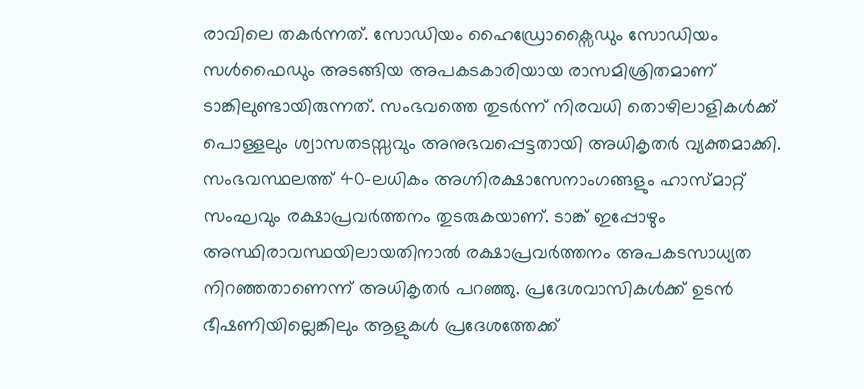രാവിലെ തകർന്നത്. സോഡിയം ഹൈഡ്രോക്സൈഡും സോഡിയം സൾഫൈഡും അടങ്ങിയ അപകടകാരിയായ രാസമിശ്രിതമാണ് ടാങ്കിലുണ്ടായിരുന്നത്. സംഭവത്തെ തുടർന്ന് നിരവധി തൊഴിലാളികൾക്ക് പൊള്ളലും ശ്വാസതടസ്സവും അനുഭവപ്പെട്ടതായി അധികൃതർ വ്യക്തമാക്കി.
സംഭവസ്ഥലത്ത് 40-ലധികം അഗ്നിരക്ഷാസേനാംഗങ്ങളും ഹാസ്മാറ്റ് സംഘവും രക്ഷാപ്രവർത്തനം തുടരുകയാണ്. ടാങ്ക് ഇപ്പോഴും അസ്ഥിരാവസ്ഥയിലായതിനാൽ രക്ഷാപ്രവർത്തനം അപകടസാധ്യത നിറഞ്ഞതാണെന്ന് അധികൃതർ പറഞ്ഞു. പ്രദേശവാസികൾക്ക് ഉടൻ ഭീഷണിയില്ലെങ്കിലും ആളുകൾ പ്രദേശത്തേക്ക്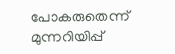പോകരുതെന്ന് മുന്നറിയിപ്പ്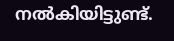നൽകിയിട്ടുണ്ട്.